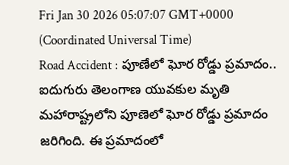Fri Jan 30 2026 05:07:07 GMT+0000 (Coordinated Universal Time)
Road Accident : పూణేలో ఘోర రోడ్డు ప్రమాదం.. ఐదుగురు తెలంగాణ యువకుల మృతి
మహారాష్ట్రలోని పూణెలో ఘోర రోడ్డు ప్రమాదం జరిగింది. ఈ ప్రమాదంలో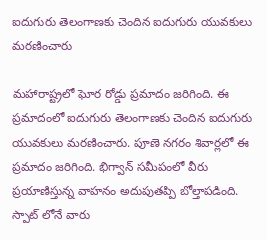ఐదుగురు తెలంగాణకు చెందిన ఐదుగురు యువకులు మరణించారు

మహారాష్ట్రలో ఘోర రోడ్డు ప్రమాదం జరిగింది. ఈ ప్రమాదంలో ఐదుగురు తెలంగాణకు చెందిన ఐదుగురు యువకులు మరణించారు. పూణె నగరం శివార్లలో ఈ ప్రమాదం జరిగింది. భిగ్వాన్ సమీపంలో వీరు ప్రయాణిస్తున్న వాహనం అదుపుతప్పి బోల్తాపడింది. స్పాట్ లోనే వారు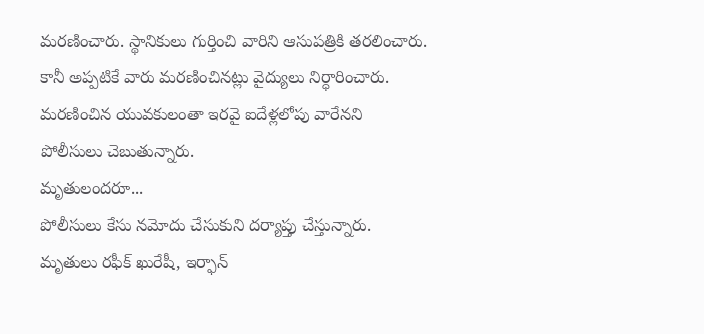మరణించారు. స్థానికులు గుర్తించి వారిని ఆసుపత్రికి తరలించారు. కానీ అప్పటికే వారు మరణించినట్లు వైద్యులు నిర్ధారించారు. మరణించిన యువకులంతా ఇరవై ఐదేళ్లలోపు వారేనని పోలీసులు చెబుతున్నారు.
మృతులందరూ...
పోలీసులు కేసు నమోదు చేసుకుని దర్యాప్తు చేస్తున్నారు. మృతులు రఫీక్ ఖురేషీ, ఇర్ఫాన్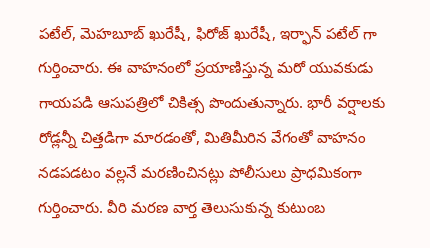పటేల్, మెహబూబ్ ఖురేషీ, ఫిరోజ్ ఖురేషీ, ఇర్ఫాన్ పటేల్ గా గుర్తించారు. ఈ వాహనంలో ప్రయాణిస్తున్న మరో యువకుడు గాయపడి ఆసుపత్రిలో చికిత్స పొందుతున్నారు. భారీ వర్షాలకు రోడ్లన్నీ చిత్తడిగా మారడంతో, మితిమీరిన వేగంతో వాహనం నడపడటం వల్లనే మరణించినట్లు పోలీసులు ప్రాధమికంగా గుర్తించారు. వీరి మరణ వార్త తెలుసుకున్న కుటుంబ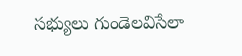సభ్యులు గుండెలవిసేలా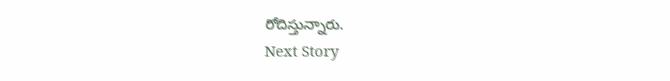రోదిస్తున్నారు.
Next Story